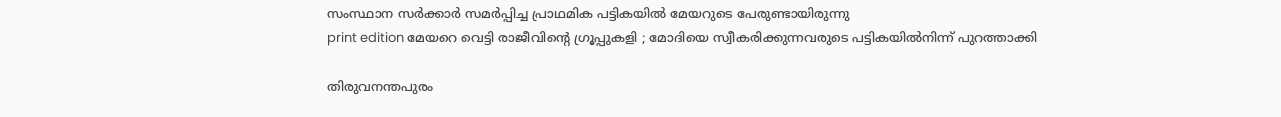സംസ്ഥാന സർക്കാർ സമർപ്പിച്ച പ്രാഥമിക പട്ടികയിൽ മേയറുടെ പേരുണ്ടായിരുന്നു
print edition മേയറെ വെട്ടി രാജീവിന്റെ ഗ്രൂപ്പുകളി ; മോദിയെ സ്വീകരിക്കുന്നവരുടെ പട്ടികയിൽനിന്ന് പുറത്താക്കി

തിരുവനന്തപുരം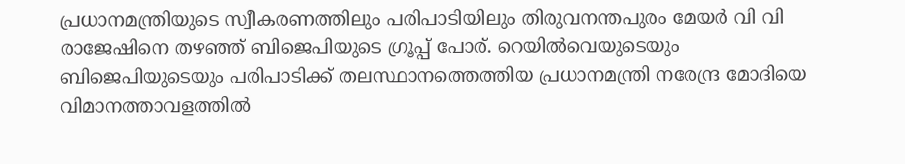പ്രധാനമന്ത്രിയുടെ സ്വീകരണത്തിലും പരിപാടിയിലും തിരുവനന്തപുരം മേയർ വി വി രാജേഷിനെ തഴഞ്ഞ് ബിജെപിയുടെ ഗ്രൂപ്പ് പോര്. റെയിൽവെയുടെയും ബിജെപിയുടെയും പരിപാടിക്ക് തലസ്ഥാനത്തെത്തിയ പ്രധാനമന്ത്രി നരേന്ദ്ര മോദിയെ വിമാനത്താവളത്തിൽ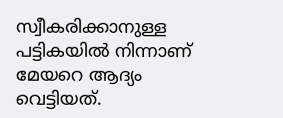സ്വീകരിക്കാനുള്ള പട്ടികയിൽ നിന്നാണ് മേയറെ ആദ്യം വെട്ടിയത്.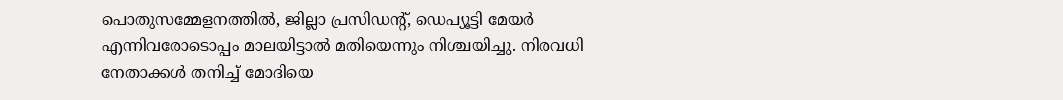പൊതുസമ്മേളനത്തിൽ, ജില്ലാ പ്രസിഡന്റ്, ഡെപ്യൂട്ടി മേയർ എന്നിവരോടൊപ്പം മാലയിട്ടാൽ മതിയെന്നും നിശ്ചയിച്ചു. നിരവധി നേതാക്കൾ തനിച്ച് മോദിയെ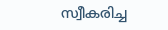സ്വീകരിച്ച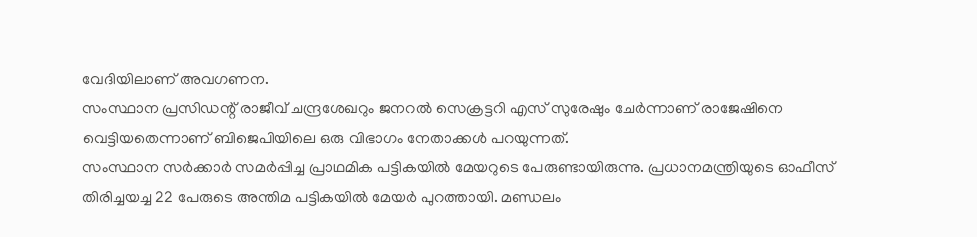വേദിയിലാണ് അവഗണന.
സംസ്ഥാന പ്രസിഡന്റ് രാജീവ് ചന്ദ്രശേഖറും ജനറൽ സെക്രട്ടറി എസ് സുരേഷും ചേർന്നാണ് രാജേഷിനെ വെട്ടിയതെന്നാണ് ബിജെപിയിലെ ഒരു വിഭാഗം നേതാക്കൾ പറയുന്നത്.
സംസ്ഥാന സർക്കാർ സമർപ്പിച്ച പ്രാഥമിക പട്ടികയിൽ മേയറുടെ പേരുണ്ടായിരുന്നു. പ്രധാനമന്ത്രിയുടെ ഓഫീസ് തിരിച്ചയച്ച 22 പേരുടെ അന്തിമ പട്ടികയിൽ മേയർ പുറത്തായി. മണ്ഡലം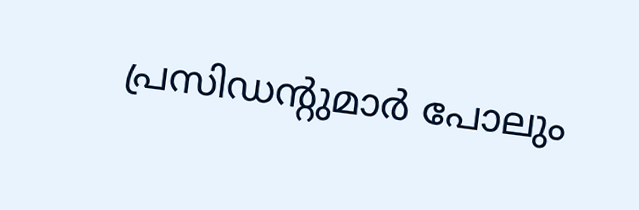പ്രസിഡന്റുമാർ പോലും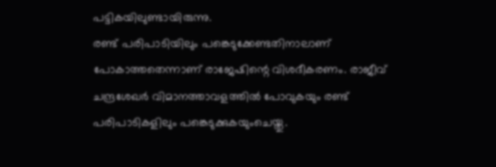പട്ടികയിലുണ്ടായിരുന്നു.
രണ്ട് പരിപാടിയിലും പങ്കെടുക്കേണ്ടതിനാലാണ് പോകാത്തതെന്നാണ് രാജേഷിന്റെ വിശദീകരണം. രാജീവ് ചന്ദ്രശേഖർ വിമാനത്താവളത്തിൽ പോവുകയും രണ്ട് പരിപാടികളിലും പങ്കെടുക്കുകയുംചെയ്തു.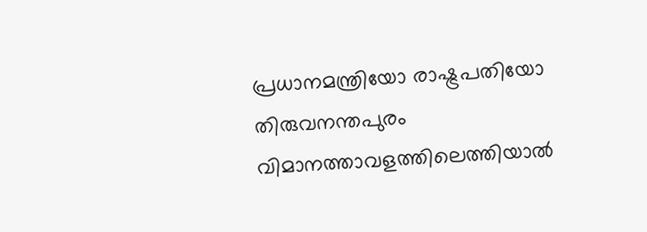പ്രധാനമന്ത്രിയോ രാഷ്ട്രപതിയോ തിരുവനന്തപുരം വിമാനത്താവളത്തിലെത്തിയാൽ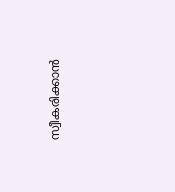സ്വീകരിക്കാൻ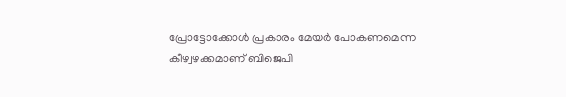പ്രോട്ടോക്കോൾ പ്രകാരം മേയർ പോകണമെന്ന കീഴ്വഴക്കമാണ് ബിജെപി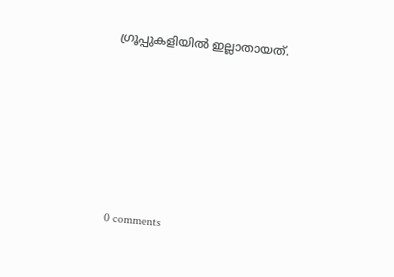ഗ്രൂപ്പുകളിയിൽ ഇല്ലാതായത്.









0 comments